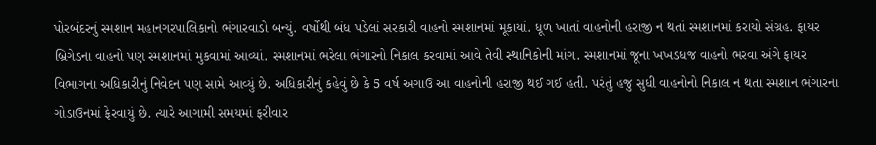પોરબંદરનું સ્મશાન મહાનગરપાલિકાનો ભંગારવાડો બન્યું. વર્ષોથી બંધ પડેલાં સરકારી વાહનો સ્મશાનમાં મૂકાયાં. ધૂળ ખાતાં વાહનોની હરાજી ન થતાં સ્મશાનમાં કરાયો સંગ્રહ. ફાયર બ્રિગેડના વાહનો પણ સ્મશાનમાં મુકવામાં આવ્યાં. સ્મશાનમાં ભરેલા ભંગારનો નિકાલ કરવામાં આવે તેવી સ્થાનિકોની માંગ. સ્મશાનમાં જૂના ખખડધજ વાહનો ભરવા અંગે ફાયર વિભાગના અધિકારીનું નિવેદન પણ સામે આવ્યું છે. અધિકારીનું કહેવું છે કે 5 વર્ષ અગાઉ આ વાહનોની હરાજી થઈ ગઈ હતી. પરંતું હજુ સુધી વાહનોનો નિકાલ ન થતા સ્મશાન ભંગારના ગોડાઉનમાં ફેરવાયું છે. ત્યારે આગામી સમયમાં ફરીવાર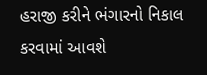હરાજી કરીને ભંગારનો નિકાલ કરવામાં આવશે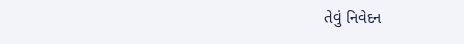તેવું નિવેદન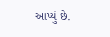આપ્યું છે.